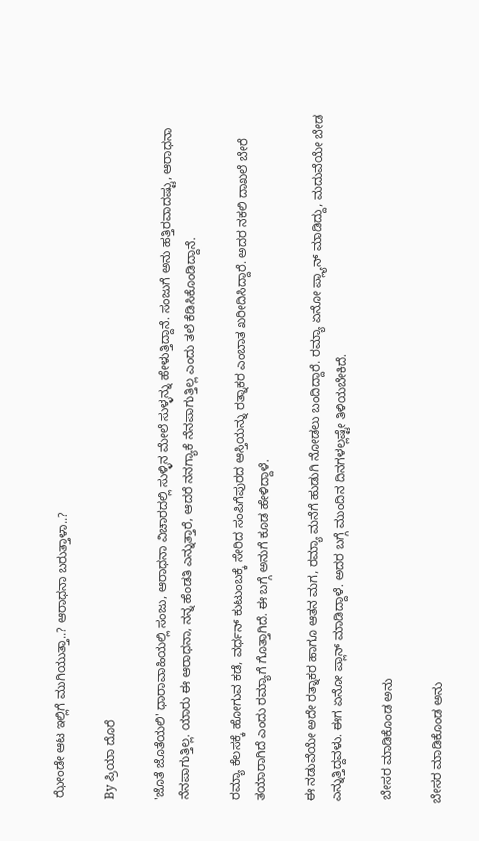ಝೇಂಡೇ ಆಟ ಇಲ್ಲಿಗೆ ಮುಗಿಯುತ್ತಾ..? ಆರಾಧನಾ ಬರುತ್ತಾಳಾ..?

By ಪ್ರಿಯಾ ದೊರೆ

'ಜೊತೆ ಜೊತೆಯಲಿ' ಧಾರಾವಾಹಿಯಲ್ಲಿ ಸಂಜು, ಆರಾಧನಾ ವಿಚಾರದಲ್ಲಿ ಸುಳ್ಳಿನ ಮೇಲೆ ಸುಳ್ಳನ್ನು ಹೇಳುತ್ತಿದ್ದಾನೆ. ಸಂಜುಗೆ ಅನು ಹತ್ತಿರವಾದಷ್ಟು, ಆರಾಧನಾ ನೆನಪಾಗುತ್ತಿಲ್ಲ. ಯಾರು ಈ ಆರಾಧನಾ, ನನ್ನ ಹೆಂಡತಿ ಎನ್ನುತ್ತಾರೆ, ಆದರೆ ನನಗ್ಯಾಕೆ ನೆನಪಾಗುತ್ತಿಲ್ಲ ಎಂದು ತಲೆ ಕೆಡಿಸಿಕೊಂಡಿದ್ದಾನೆ.

ರಮ್ಯಾ ಕೆಲಸಕ್ಕೆ ಹೋಗುವ ಕಡೆ, ವರ್ಧನ್ ಕುಟುಂಬಕ್ಕೆ ಸೇರಿದ ಸಂಪಿಗೆಪುರದ ಆಸ್ತಿಯನ್ನು ರತ್ನಾಕರ ಎಂಬಾತ ಖರೀದಿಸಿದ್ದಾರೆ. ಅದರ ನಕಲಿ ದಾಖಲೆ ಬೇರೆ ತಯಾರಾಗಿದೆ ಎಂದು ರಮ್ಯಾಗೆ ಗೊತ್ತಾಗಿದೆ. ಈ ಬಗ್ಗೆ ಅನುಗೆ ಕೂಡ ಹೇಳಿದ್ದಾಳೆ.

ಈ ನಡುವೆಯೇ ಅದೇ ರತ್ನಾಕರ ಹಾಗೂ ಆತನ ಮಗ, ರಮ್ಯಾ ಮನೆಗೆ ಹುಡುಗಿ ನೋಡಲು ಬಂದಿದ್ದಾರೆ. ರಮ್ಯಾ ಏನೋ ಪ್ಲ್ಯಾನ್ ಮಾಡಿದ್ದು, ಮದುವೆಯೇ ಬೇಡ ಎನ್ನುತ್ತಿದ್ದವಳು. ಈಗ ಏನೋ ಪ್ಲಾನ್ ಮಾಡಿದ್ದಾಳೆ. ಅದರ ಬಗ್ಗೆ ಮುಂದಿನ ದಿನಗಳಲ್ಲಷ್ಟೇ ತಿಳಿಯಬೇಕಿದೆ.

 ಬೇಸರ ಮಾಡಿಕೊಂಡ ಅನು

ಬೇಸರ ಮಾಡಿಕೊಂಡ ಅನು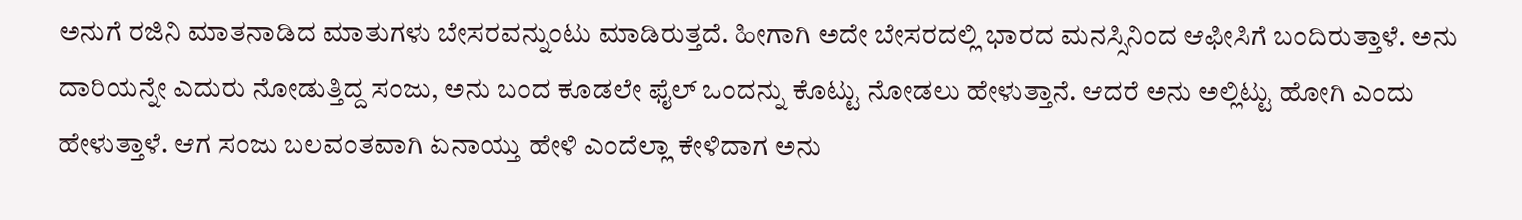ಅನುಗೆ ರಜಿನಿ ಮಾತನಾಡಿದ ಮಾತುಗಳು ಬೇಸರವನ್ನುಂಟು ಮಾಡಿರುತ್ತದೆ. ಹೀಗಾಗಿ ಅದೇ ಬೇಸರದಲ್ಲಿ ಭಾರದ ಮನಸ್ಸಿನಿಂದ ಆಫೀಸಿಗೆ ಬಂದಿರುತ್ತಾಳೆ. ಅನು ದಾರಿಯನ್ನೇ ಎದುರು ನೋಡುತ್ತಿದ್ದ ಸಂಜು, ಅನು ಬಂದ ಕೂಡಲೇ ಫೈಲ್ ಒಂದನ್ನು ಕೊಟ್ಟು ನೋಡಲು ಹೇಳುತ್ತಾನೆ. ಆದರೆ ಅನು ಅಲ್ಲಿಟ್ಟು ಹೋಗಿ ಎಂದು ಹೇಳುತ್ತಾಳೆ. ಆಗ ಸಂಜು ಬಲವಂತವಾಗಿ ಏನಾಯ್ತು ಹೇಳಿ ಎಂದೆಲ್ಲಾ ಕೇಳಿದಾಗ ಅನು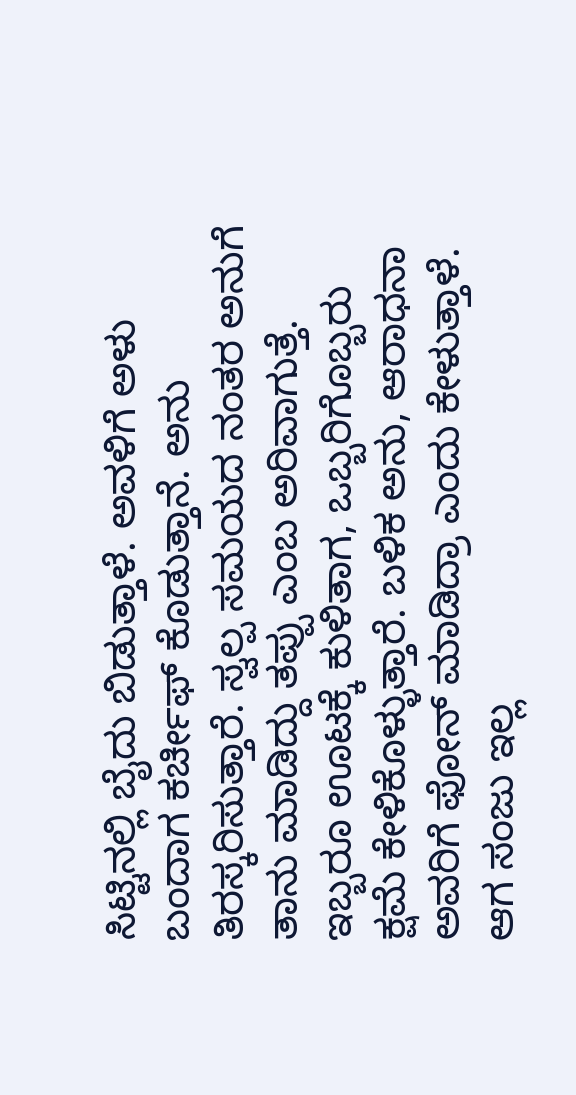ಸಿಟ್ಟಿನಲ್ಲಿ ಬೈದು ಬಿಡುತ್ತಾಳೆ. ಅವಳಿಗೆ ಅಳು ಬಂದಾಗ ಕರ್ಚೀಫ್ ಕೊಡುತ್ತಾನೆ. ಅನು ತಿರಸ್ಕರಿಸುತ್ತಾರೆ. ಸ್ವಲ್ಪ ಸಮಯದ ನಂತರ ಅನುಗೆ ತಾನು ಮಾಡಿದ್ದು ತಪ್ಪು ಎಂಬ ಅರಿವಾಗುತ್ತೆ. ಇಬ್ಬರೂ ಊಟಕ್ಕೆ ಕುಳಿತಾಗ, ಒಬ್ಬರಿಗೊಬ್ಬರು ಕ್ಷಮೆ ಕೇಳಿಕೊಳ್ಳುತ್ತಾರೆ. ಬಳಿಕ ಅನು, ಆರಾಧನಾ ಅವರಿಗೆ ಫೋನ್ ಮಾಡಿದ್ರಾ ಎಂದು ಕೇಳುತ್ತಾಳೆ. ಆಗ ಸಂಜು ಇಲ್ಲ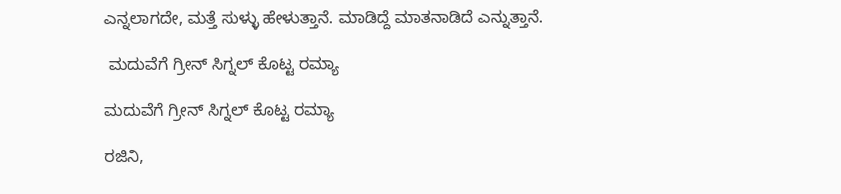ಎನ್ನಲಾಗದೇ, ಮತ್ತೆ ಸುಳ್ಳು ಹೇಳುತ್ತಾನೆ. ಮಾಡಿದ್ದೆ ಮಾತನಾಡಿದೆ ಎನ್ನುತ್ತಾನೆ.

 ಮದುವೆಗೆ ಗ್ರೀನ್ ಸಿಗ್ನಲ್ ಕೊಟ್ಟ ರಮ್ಯಾ

ಮದುವೆಗೆ ಗ್ರೀನ್ ಸಿಗ್ನಲ್ ಕೊಟ್ಟ ರಮ್ಯಾ

ರಜಿನಿ,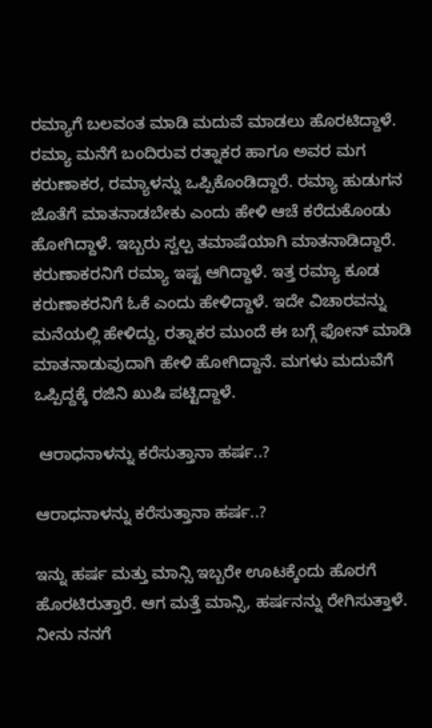ರಮ್ಯಾಗೆ ಬಲವಂತ ಮಾಡಿ ಮದುವೆ ಮಾಡಲು ಹೊರಟಿದ್ದಾಳೆ. ರಮ್ಯಾ ಮನೆಗೆ ಬಂದಿರುವ ರತ್ನಾಕರ ಹಾಗೂ ಅವರ ಮಗ ಕರುಣಾಕರ, ರಮ್ಯಾಳನ್ನು ಒಪ್ಪಿಕೊಂಡಿದ್ದಾರೆ. ರಮ್ಯಾ ಹುಡುಗನ ಜೊತೆಗೆ ಮಾತನಾಡಬೇಕು ಎಂದು ಹೇಳಿ ಆಚೆ ಕರೆದುಕೊಂಡು ಹೋಗಿದ್ದಾಳೆ. ಇಬ್ಬರು ಸ್ವಲ್ಪ ತಮಾಷೆಯಾಗಿ ಮಾತನಾಡಿದ್ದಾರೆ. ಕರುಣಾಕರನಿಗೆ ರಮ್ಯಾ ಇಷ್ಟ ಆಗಿದ್ದಾಳೆ. ಇತ್ತ ರಮ್ಯಾ ಕೂಡ ಕರುಣಾಕರನಿಗೆ ಓಕೆ ಎಂದು ಹೇಳಿದ್ದಾಳೆ. ಇದೇ ವಿಚಾರವನ್ನು ಮನೆಯಲ್ಲಿ ಹೇಳಿದ್ದು, ರತ್ನಾಕರ ಮುಂದೆ ಈ ಬಗ್ಗೆ ಫೋನ್ ಮಾಡಿ ಮಾತನಾಡುವುದಾಗಿ ಹೇಳಿ ಹೋಗಿದ್ದಾನೆ. ಮಗಳು ಮದುವೆಗೆ ಒಪ್ಪಿದ್ದಕ್ಕೆ ರಜಿನಿ ಖುಷಿ ಪಟ್ಟಿದ್ದಾಳೆ.

 ಆರಾಧನಾಳನ್ನು ಕರೆಸುತ್ತಾನಾ ಹರ್ಷ..?

ಆರಾಧನಾಳನ್ನು ಕರೆಸುತ್ತಾನಾ ಹರ್ಷ..?

ಇನ್ನು ಹರ್ಷ ಮತ್ತು ಮಾನ್ಸಿ ಇಬ್ಬರೇ ಊಟಕ್ಕೆಂದು ಹೊರಗೆ ಹೊರಟಿರುತ್ತಾರೆ. ಆಗ ಮತ್ತೆ ಮಾನ್ಸಿ, ಹರ್ಷನನ್ನು ರೇಗಿಸುತ್ತಾಳೆ. ನೀನು ನನಗೆ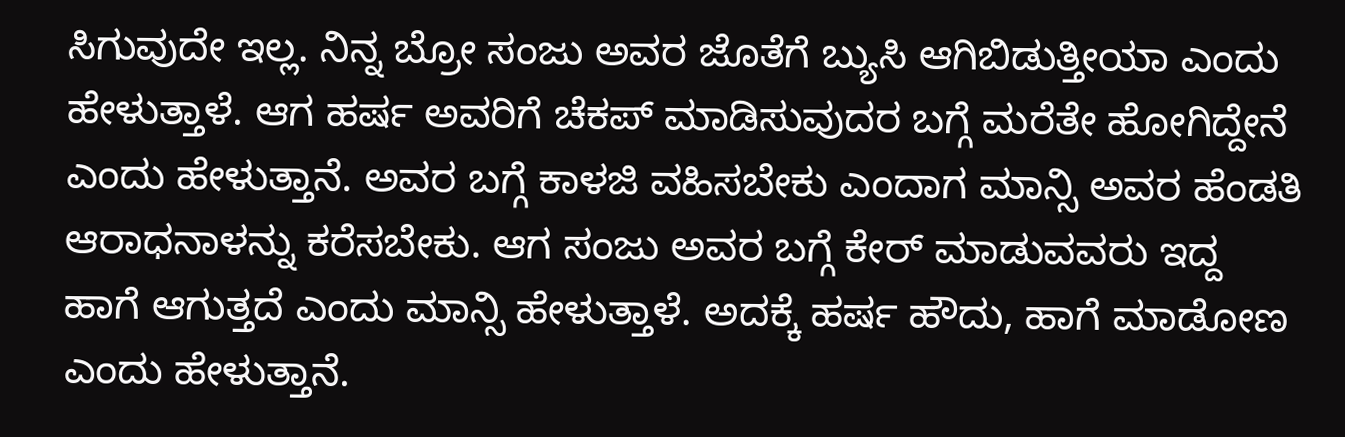ಸಿಗುವುದೇ ಇಲ್ಲ. ನಿನ್ನ ಬ್ರೋ ಸಂಜು ಅವರ ಜೊತೆಗೆ ಬ್ಯುಸಿ ಆಗಿಬಿಡುತ್ತೀಯಾ ಎಂದು ಹೇಳುತ್ತಾಳೆ. ಆಗ ಹರ್ಷ ಅವರಿಗೆ ಚೆಕಪ್ ಮಾಡಿಸುವುದರ ಬಗ್ಗೆ ಮರೆತೇ ಹೋಗಿದ್ದೇನೆ ಎಂದು ಹೇಳುತ್ತಾನೆ. ಅವರ ಬಗ್ಗೆ ಕಾಳಜಿ ವಹಿಸಬೇಕು ಎಂದಾಗ ಮಾನ್ಸಿ ಅವರ ಹೆಂಡತಿ ಆರಾಧನಾಳನ್ನು ಕರೆಸಬೇಕು. ಆಗ ಸಂಜು ಅವರ ಬಗ್ಗೆ ಕೇರ್ ಮಾಡುವವರು ಇದ್ದ ಹಾಗೆ ಆಗುತ್ತದೆ ಎಂದು ಮಾನ್ಸಿ ಹೇಳುತ್ತಾಳೆ. ಅದಕ್ಕೆ ಹರ್ಷ ಹೌದು, ಹಾಗೆ ಮಾಡೋಣ ಎಂದು ಹೇಳುತ್ತಾನೆ.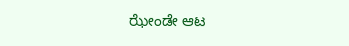ಝೇಂಡೇ ಆಟ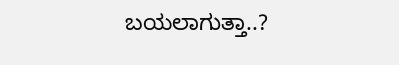ಬಯಲಾಗುತ್ತಾ..?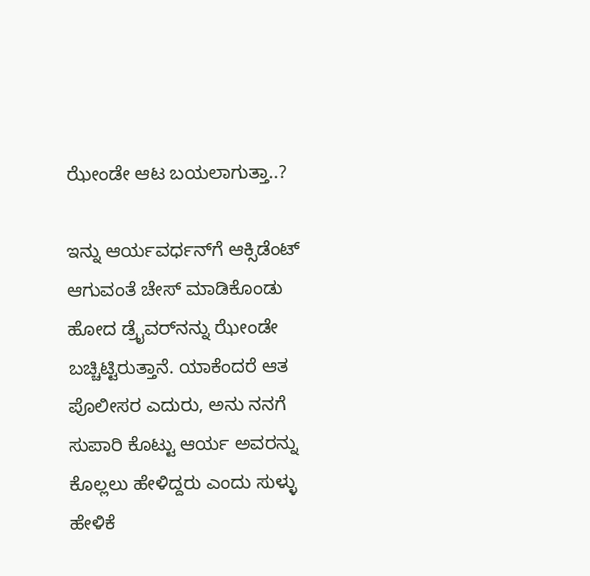ಝೇಂಡೇ ಆಟ ಬಯಲಾಗುತ್ತಾ..?

ಇನ್ನು ಆರ್ಯವರ್ಧನ್‌ಗೆ ಆಕ್ಸಿಡೆಂಟ್ ಆಗುವಂತೆ ಚೇಸ್ ಮಾಡಿಕೊಂಡು ಹೋದ ಡ್ರೈವರ್‌ನನ್ನು ಝೇಂಡೇ ಬಚ್ಚಿಟ್ಟಿರುತ್ತಾನೆ. ಯಾಕೆಂದರೆ ಆತ ಪೊಲೀಸರ ಎದುರು, ಅನು ನನಗೆ ಸುಪಾರಿ ಕೊಟ್ಟು ಆರ್ಯ ಅವರನ್ನು ಕೊಲ್ಲಲು ಹೇಳಿದ್ದರು ಎಂದು ಸುಳ್ಳು ಹೇಳಿಕೆ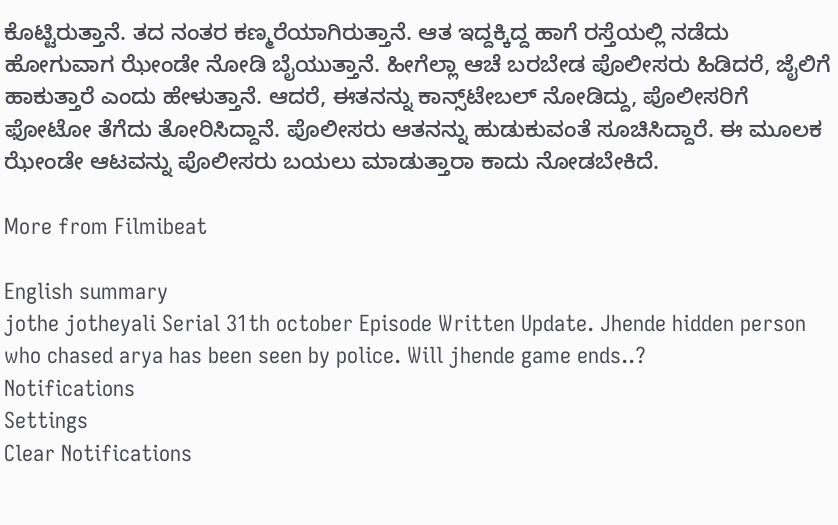ಕೊಟ್ಟಿರುತ್ತಾನೆ. ತದ ನಂತರ ಕಣ್ಮರೆಯಾಗಿರುತ್ತಾನೆ. ಆತ ಇದ್ದಕ್ಕಿದ್ದ ಹಾಗೆ ರಸ್ತೆಯಲ್ಲಿ ನಡೆದು ಹೋಗುವಾಗ ಝೇಂಡೇ ನೋಡಿ ಬೈಯುತ್ತಾನೆ. ಹೀಗೆಲ್ಲಾ ಆಚೆ ಬರಬೇಡ ಪೊಲೀಸರು ಹಿಡಿದರೆ, ಜೈಲಿಗೆ ಹಾಕುತ್ತಾರೆ ಎಂದು ಹೇಳುತ್ತಾನೆ. ಆದರೆ, ಈತನನ್ನು ಕಾನ್ಸ್‌ಟೇಬಲ್ ನೋಡಿದ್ದು, ಪೊಲೀಸರಿಗೆ ಫೋಟೋ ತೆಗೆದು ತೋರಿಸಿದ್ದಾನೆ. ಪೊಲೀಸರು ಆತನನ್ನು ಹುಡುಕುವಂತೆ ಸೂಚಿಸಿದ್ದಾರೆ. ಈ ಮೂಲಕ ಝೇಂಡೇ ಆಟವನ್ನು ಪೊಲೀಸರು ಬಯಲು ಮಾಡುತ್ತಾರಾ ಕಾದು ನೋಡಬೇಕಿದೆ.

More from Filmibeat

English summary
jothe jotheyali Serial 31th october Episode Written Update. Jhende hidden person who chased arya has been seen by police. Will jhende game ends..?
Notifications
Settings
Clear Notifications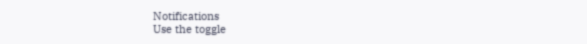Notifications
Use the toggle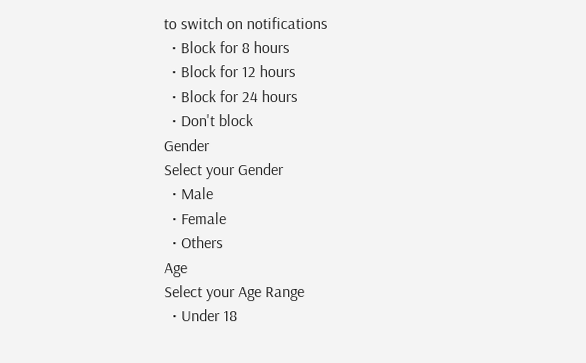to switch on notifications
  • Block for 8 hours
  • Block for 12 hours
  • Block for 24 hours
  • Don't block
Gender
Select your Gender
  • Male
  • Female
  • Others
Age
Select your Age Range
  • Under 18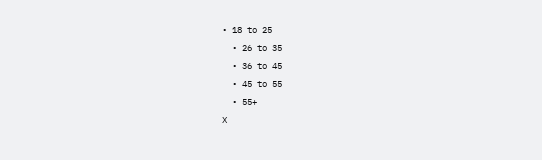• 18 to 25
  • 26 to 35
  • 36 to 45
  • 45 to 55
  • 55+
X